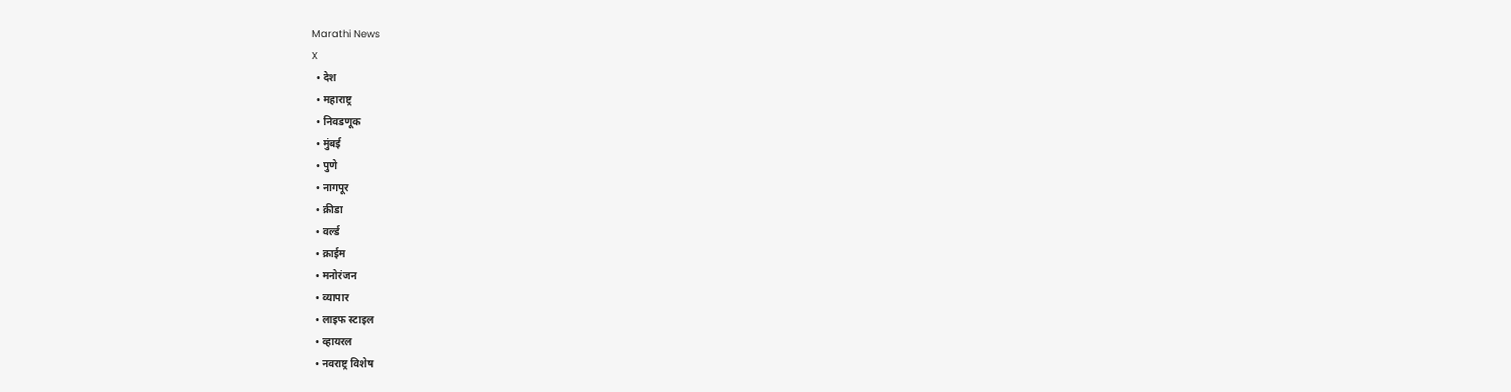Marathi News
X
  • देश
  • महाराष्ट्र
  • निवडणूक
  • मुंबई
  • पुणे
  • नागपूर
  • क्रीडा
  • वर्ल्ड
  • क्राईम
  • मनोरंजन
  • व्यापार
  • लाइफ स्टाइल
  • व्हायरल
  • नवराष्ट्र विशेष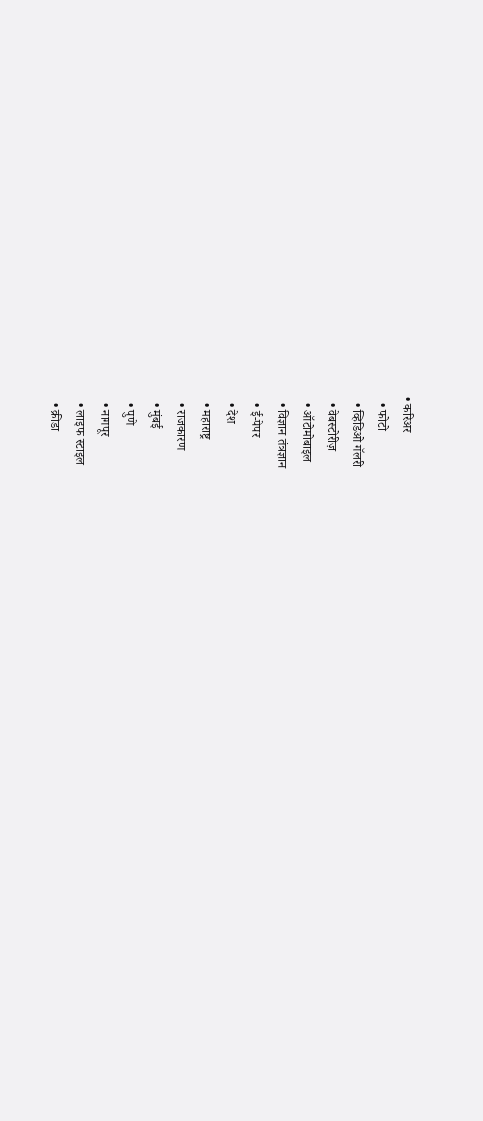• करिअर
  • फोटो
  • व्हिडिओ गॅलरी
  • वेबस्टोरीज़
  • ऑटोमोबाइल
  • विज्ञान तंत्रज्ञान
  • ई-पेपर
  • देश
  • महाराष्ट्र
  • राजकारण
  • मुंबई
  • पुणे
  • नागपूर
  • लाइफ स्टाइल
  • क्रीडा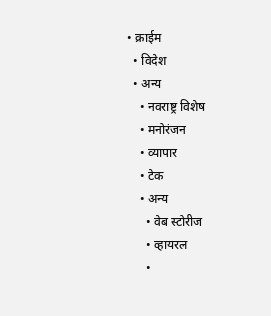• क्राईम
  • विदेश
  • अन्य
    • नवराष्ट्र विशेष
    • मनोरंजन
    • व्यापार
    • टेक
    • अन्य
      • वेब स्टोरीज
      • व्हायरल
      •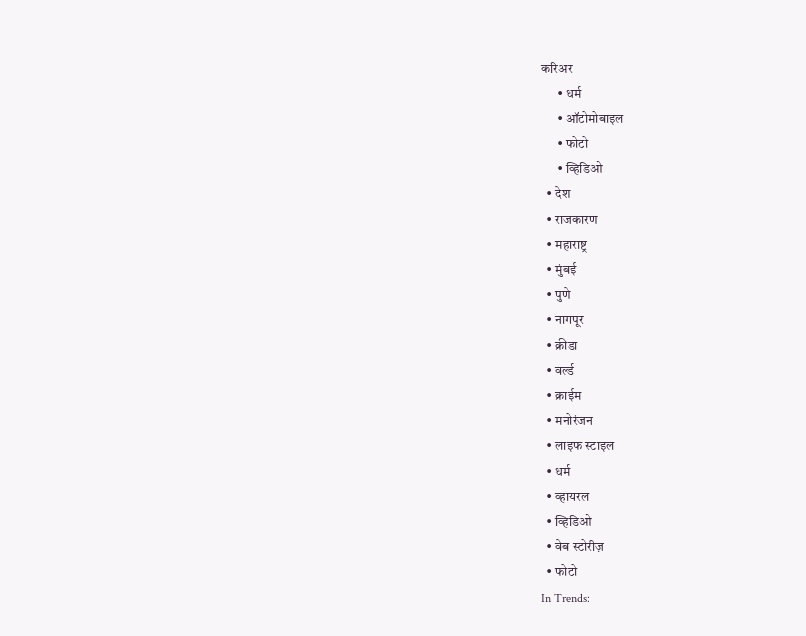करिअर
      • धर्म
      • ऑटोमोबाइल
      • फोटो
      • व्हिडिओ
  • देश
  • राजकारण
  • महाराष्ट्र
  • मुंबई
  • पुणे
  • नागपूर
  • क्रीडा
  • वर्ल्ड
  • क्राईम
  • मनोरंजन
  • लाइफ स्टाइल
  • धर्म
  • व्हायरल
  • व्हिडिओ
  • वेब स्टोरीज़
  • फोटो
In Trends: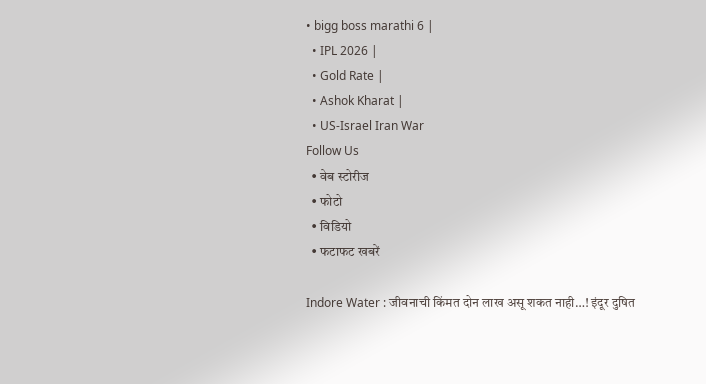• bigg boss marathi 6 |
  • IPL 2026 |
  • Gold Rate |
  • Ashok Kharat |
  • US-Israel Iran War
Follow Us
  • वेब स्टोरीज
  • फोटो
  • विडियो
  • फटाफट खबरें

Indore Water : जीवनाची किंमत दोन लाख असू शकत नाही…! इंदूर दुषित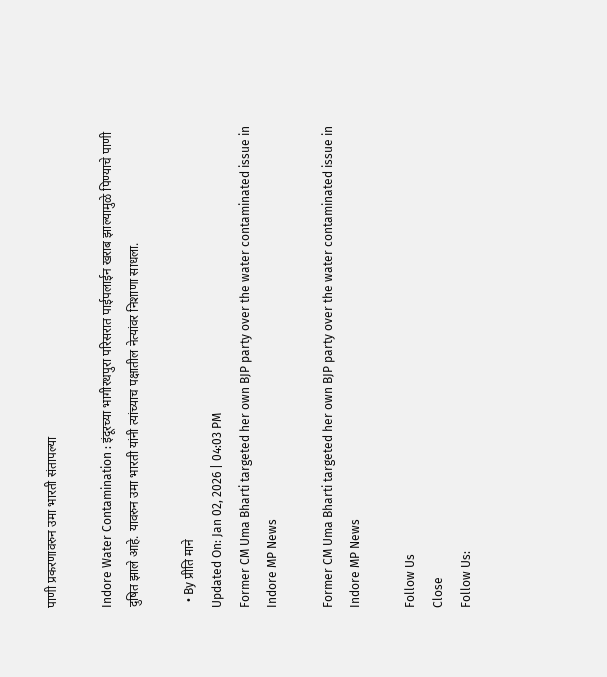पाणी प्रकरणावरुन उमा भारती संतापल्या

Indore Water Contamination : इंदूरच्या भागीरथपुरा परिसरात पाईपलाईन खराब झाल्यामुळे पिण्याचे पाणी दुषित झाले आहे. यावरुन उमा भारती यांनी त्यांच्याच पक्षातील नेत्यांवर निशाणा साधला.

  • By प्रीति माने
Updated On: Jan 02, 2026 | 04:03 PM
Former CM Uma Bharti targeted her own BJP party over the water contaminated issue in Indore MP News

Former CM Uma Bharti targeted her own BJP party over the water contaminated issue in Indore MP News

Follow Us
Close
Follow Us: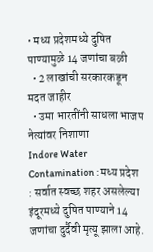• मध्य प्रदेशमध्ये दुषित पाण्यामुळे 14 जणांचा बळी
  • 2 लाखांची सरकारकडून मदत जाहीर
  • उमा भारतींनी साधला भाजप नेत्यांवर निशाणा
Indore Water Contamination : मध्य प्रदेश : सर्वात स्वच्छ शहर असलेल्या इंदूरमध्ये दुषित पाण्याने 14 जणांचा दुर्दैवी मृत्यू झाला आहे.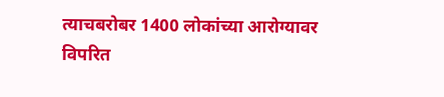त्याचबरोबर 1400 लोकांच्या आरोग्यावर विपरित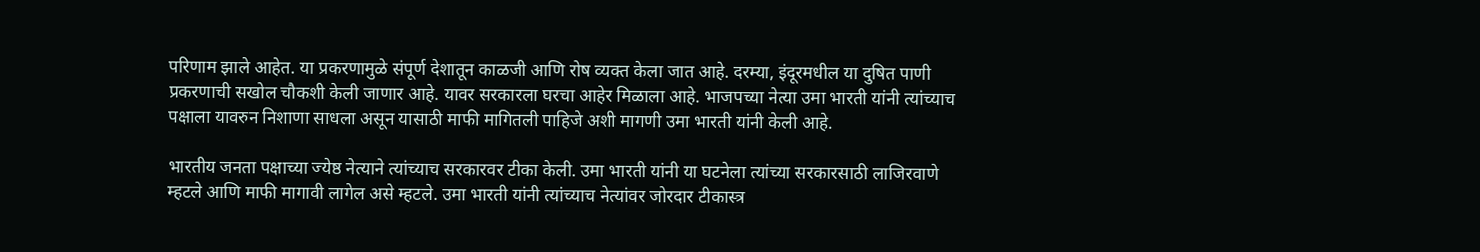परिणाम झाले आहेत. या प्रकरणामुळे संपूर्ण देशातून काळजी आणि रोष व्यक्त केला जात आहे. दरम्या, इंदूरमधील या दुषित पाणी प्रकरणाची सखोल चौकशी केली जाणार आहे. यावर सरकारला घरचा आहेर मिळाला आहे. भाजपच्या नेत्या उमा भारती यांनी त्यांच्याच पक्षाला यावरुन निशाणा साधला असून यासाठी माफी मागितली पाहिजे अशी मागणी उमा भारती यांनी केली आहे.

भारतीय जनता पक्षाच्या ज्येष्ठ नेत्याने त्यांच्याच सरकारवर टीका केली. उमा भारती यांनी या घटनेला त्यांच्या सरकारसाठी लाजिरवाणे म्हटले आणि माफी मागावी लागेल असे म्हटले. उमा भारती यांनी त्यांच्याच नेत्यांवर जोरदार टीकास्त्र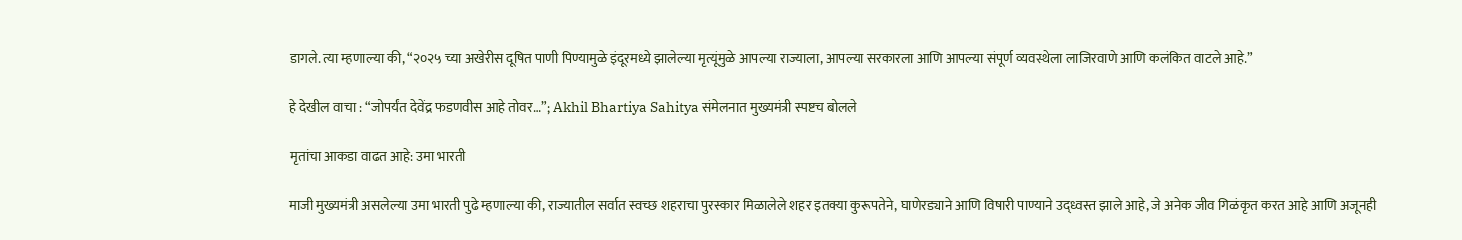डागले. त्या म्हणाल्या की, “२०२५ च्या अखेरीस दूषित पाणी पिण्यामुळे इंदूरमध्ये झालेल्या मृत्यूंमुळे आपल्या राज्याला, आपल्या सरकारला आणि आपल्या संपूर्ण व्यवस्थेला लाजिरवाणे आणि कलंकित वाटले आहे.”

हे देखील वाचा : “जोपर्यंत देवेंद्र फडणवीस आहे तोवर…”; Akhil Bhartiya Sahitya संमेलनात मुख्यमंत्री स्पष्टच बोलले

मृतांचा आकडा वाढत आहे: उमा भारती

माजी मुख्यमंत्री असलेल्या उमा भारती पुढे म्हणाल्या की, राज्यातील सर्वात स्वच्छ शहराचा पुरस्कार मिळालेले शहर इतक्या कुरूपतेने, घाणेरड्याने आणि विषारी पाण्याने उद्ध्वस्त झाले आहे, जे अनेक जीव गिळंकृत करत आहे आणि अजूनही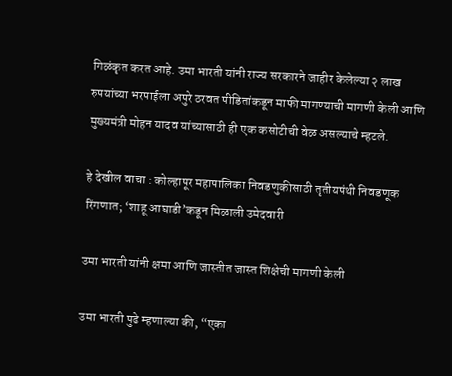गिळंकृत करत आहे. उमा भारती यांनी राज्य सरकारने जाहीर केलेल्या २ लाख रुपयांच्या भरपाईला अपुरे ठरवत पीडितांकडून माफी मागण्याची मागणी केली आणि मुख्यमंत्री मोहन यादव यांच्यासाठी ही एक कसोटीची वेळ असल्याचे म्हटले.

हे देखील वाचा : कोल्हापूर महापालिका निवडणुकीसाठी तृतीयपंथी निवडणूक रिंगणात; ‘शाहू आघाडी’कडून मिळाली उमेदवारी

उमा भारती यांनी क्षमा आणि जास्तीत जास्त शिक्षेची मागणी केली

उमा भारती पुढे म्हणाल्या की, “एका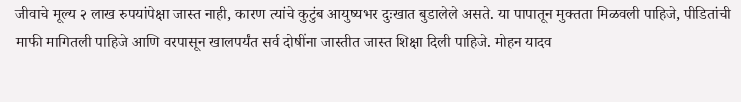जीवाचे मूल्य २ लाख रुपयांपेक्षा जास्त नाही, कारण त्यांचे कुटुंब आयुष्यभर दुःखात बुडालेले असते. या पापातून मुक्तता मिळवली पाहिजे, पीडितांची माफी मागितली पाहिजे आणि वरपासून खालपर्यंत सर्व दोषींना जास्तीत जास्त शिक्षा दिली पाहिजे. मोहन यादव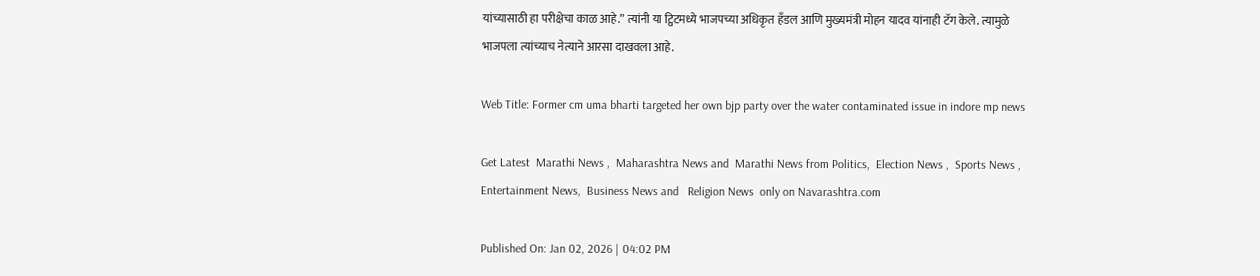यांच्यासाठी हा परीक्षेचा काळ आहे.” त्यांनी या ट्विटमध्ये भाजपच्या अधिकृत हँडल आणि मुख्यमंत्री मोहन यादव यांनाही टॅग केले. त्यामुळे भाजपला त्यांच्याच नेत्याने आरसा दाखवला आहे.

Web Title: Former cm uma bharti targeted her own bjp party over the water contaminated issue in indore mp news

Get Latest  Marathi News ,  Maharashtra News and  Marathi News from Politics,  Election News ,  Sports News ,  Entertainment News,  Business News and   Religion News  only on Navarashtra.com

Published On: Jan 02, 2026 | 04:02 PM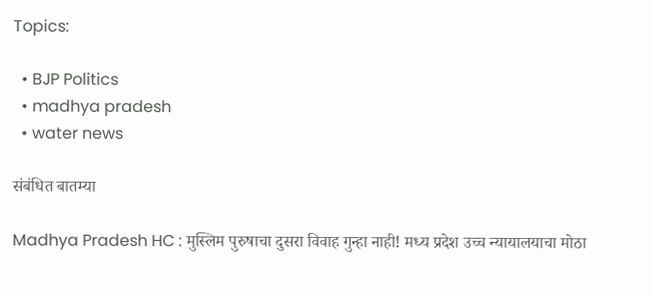Topics:

  • BJP Politics
  • madhya pradesh
  • water news

संबंधित बातम्या

Madhya Pradesh HC : मुस्लिम पुरुषाचा दुसरा विवाह गुन्हा नाही! मध्य प्रदेश उच्च न्यायालयाचा मोठा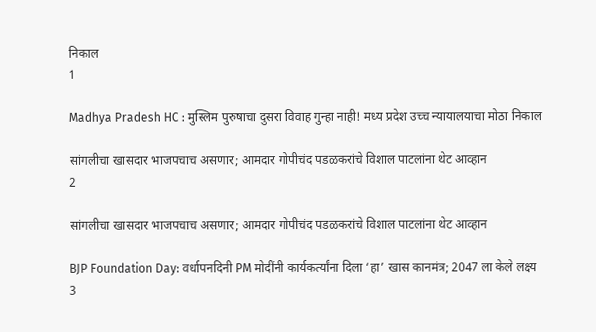निकाल
1

Madhya Pradesh HC : मुस्लिम पुरुषाचा दुसरा विवाह गुन्हा नाही! मध्य प्रदेश उच्च न्यायालयाचा मोठा निकाल

सांगलीचा खासदार भाजपचाच असणार; आमदार गोपीचंद पडळकरांचे विशाल पाटलांना थेट आव्हान
2

सांगलीचा खासदार भाजपचाच असणार; आमदार गोपीचंद पडळकरांचे विशाल पाटलांना थेट आव्हान

BJP Foundation Day: वर्धापनदिनी PM मोदींनी कार्यकर्त्यांना दिला ‘हा’ खास कानमंत्र; 2047 ला केले लक्ष्य
3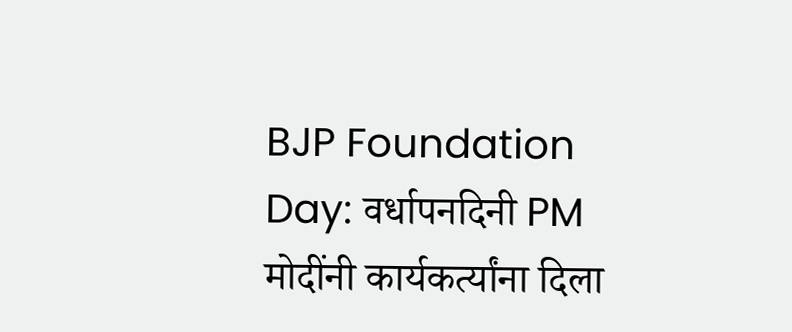BJP Foundation Day: वर्धापनदिनी PM मोदींनी कार्यकर्त्यांना दिला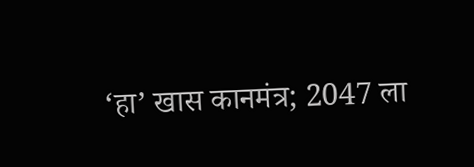‘हा’ खास कानमंत्र; 2047 ला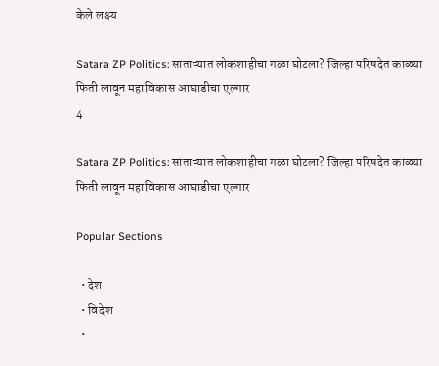केले लक्ष्य

Satara ZP Politics: साताऱ्यात लोकशाहीचा गळा घोटला? जिल्हा परिषदेत काळ्या फिती लावून महाविकास आघाडीचा एल्गार
4

Satara ZP Politics: साताऱ्यात लोकशाहीचा गळा घोटला? जिल्हा परिषदेत काळ्या फिती लावून महाविकास आघाडीचा एल्गार

Popular Sections

  • देश
  • विदेश
  •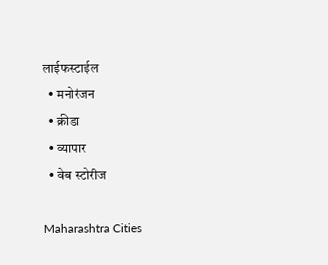लाईफस्टाईल
  • मनोरंजन
  • क्रीडा
  • व्यापार
  • वेब स्टोरीज

Maharashtra Cities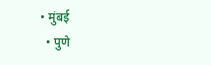• मुंबई
  • पुणे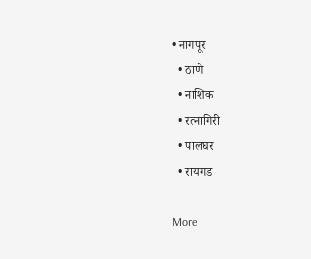• नागपूर
  • ठाणे
  • नाशिक
  • रत्नागिरी
  • पालघर
  • रायगड

More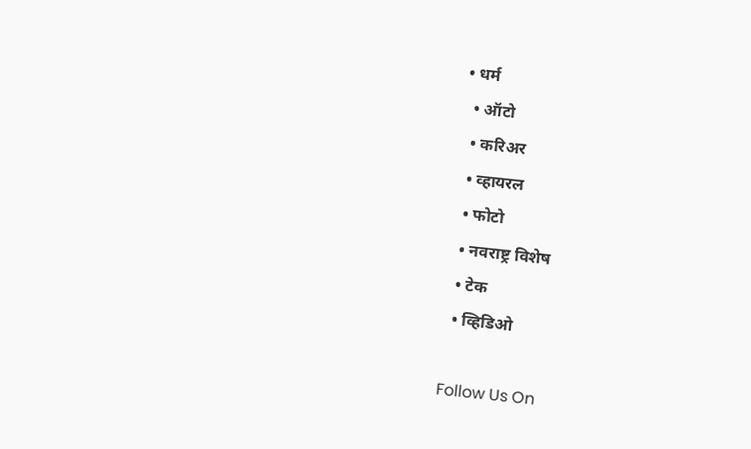• धर्म
  • ऑटो
  • करिअर
  • व्हायरल
  • फोटो
  • नवराष्ट्र विशेष
  • टेक
  • व्हिडिओ

Follow Us On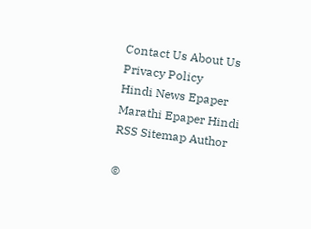Contact Us About Us Privacy Policy
Hindi News Epaper Marathi Epaper Hindi RSS Sitemap Author

©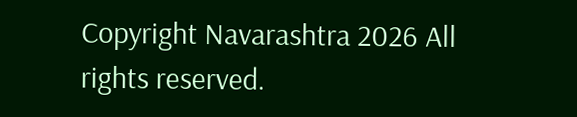Copyright Navarashtra 2026 All rights reserved.